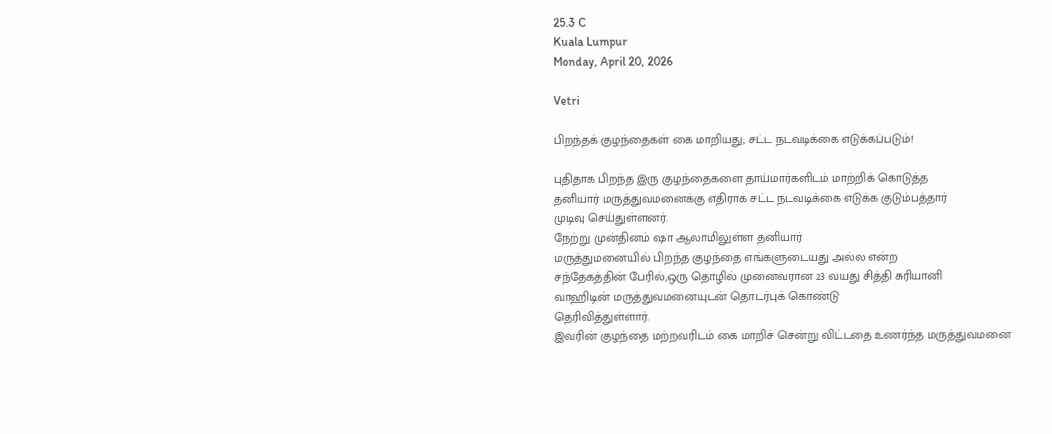25.3 C
Kuala Lumpur
Monday, April 20, 2026

Vetri

பிறந்தக் குழந்தைகள் கை மாறியது; சட்ட நடவடிக்கை எடுக்கப்படும்!

புதிதாக பிறந்த இரு குழந்தைகளை தாய்மார்களிடம் மாற்றிக் கொடுத்த
தனியார் மருத்துவமனைக்கு எதிராக சட்ட நடவடிக்கை எடுக்க குடும்பத்தார்
முடிவு செய்துள்ளனர்.
நேற்று முன்தினம் ஷா ஆலாமிலுள்ள தனியார்
மருத்துமனையில் பிறந்த குழந்தை எங்களுடையது அல்ல என்ற
சந்தேகத்தின் பேரில்,ஒரு தொழில் முனைவரான 23 வயது சித்தி சுரியானி
வாஹிடின் மருத்துவமனையுடன் தொடர்புக் கொண்டு
தெரிவித்துள்ளார்.
இவரின் குழந்தை மற்றவரிடம் கை மாறிச் சென்று விட்டதை உணர்ந்த மருத்துவமனை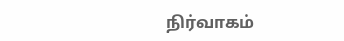நிர்வாகம்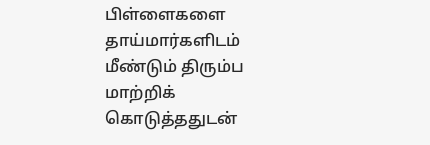பிள்ளைகளை தாய்மார்களிடம் மீண்டும் திரும்ப மாற்றிக்
கொடுத்ததுடன்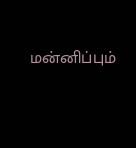மன்னிப்பும்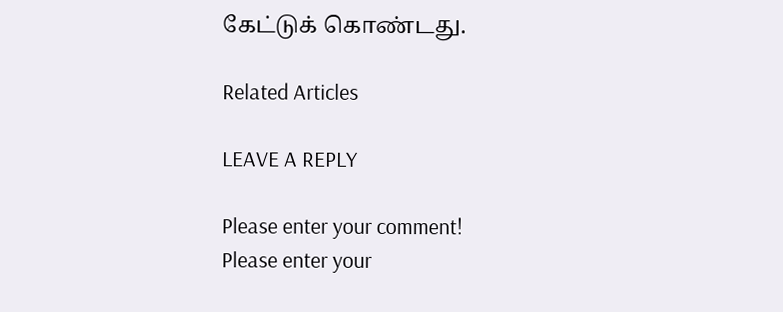கேட்டுக் கொண்டது.

Related Articles

LEAVE A REPLY

Please enter your comment!
Please enter your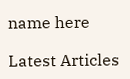name here

Latest Articles